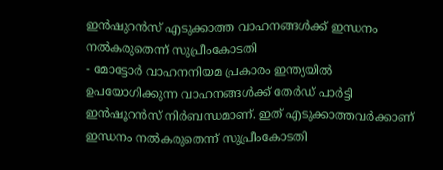ഇൻഷുറൻസ് എടുക്കാത്ത വാഹനങ്ങൾക്ക് ഇന്ധനം നൽകരുതെന്ന് സുപ്രീംകോടതി
- മോട്ടോർ വാഹനനിയമ പ്രകാരം ഇന്ത്യയിൽ ഉപയോഗിക്കുന്ന വാഹനങ്ങൾക്ക് തേർഡ് പാർട്ടി ഇൻഷൂറൻസ് നിർബന്ധമാണ്. ഇത് എടുക്കാത്തവർക്കാണ് ഇന്ധനം നൽകരുതെന്ന് സുപ്രീംകോടതി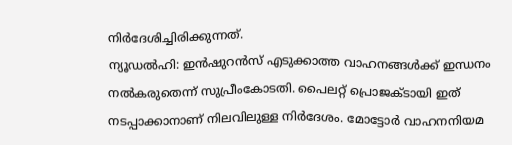നിർദേശിച്ചിരിക്കുന്നത്.
ന്യൂഡൽഹി: ഇൻഷുറൻസ് എടുക്കാത്ത വാഹനങ്ങൾക്ക് ഇന്ധനം നൽകരുതെന്ന് സുപ്രീംകോടതി. പൈലറ്റ് പ്രൊജക്ടായി ഇത് നടപ്പാക്കാനാണ് നിലവിലുള്ള നിർദേശം. മോട്ടോർ വാഹനനിയമ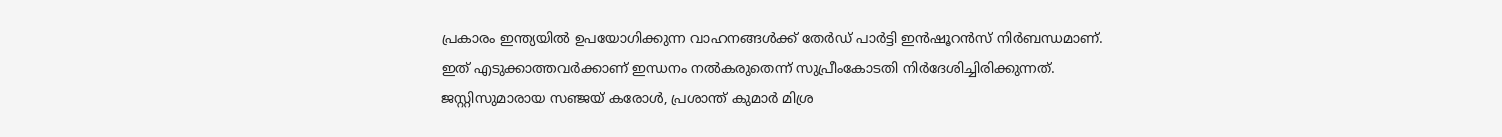പ്രകാരം ഇന്ത്യയിൽ ഉപയോഗിക്കുന്ന വാഹനങ്ങൾക്ക് തേർഡ് പാർട്ടി ഇൻഷൂറൻസ് നിർബന്ധമാണ്. ഇത് എടുക്കാത്തവർക്കാണ് ഇന്ധനം നൽകരുതെന്ന് സുപ്രീംകോടതി നിർദേശിച്ചിരിക്കുന്നത്. ജസ്റ്റിസുമാരായ സഞ്ജയ് കരോൾ, പ്രശാന്ത് കുമാർ മിശ്ര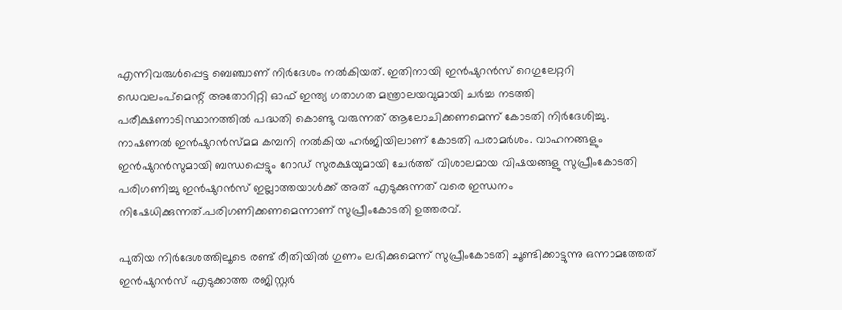എന്നിവരുൾപ്പെട്ട ബെഞ്ചാണ് നിർദേശം നൽകിയത്. ഇതിനായി ഇൻഷുറൻസ് റെഗുലേറ്ററി ഡെവലംപ്മെന്റ് അതോറിറ്റി ഓഫ് ഇന്ത്യ ഗതാഗത മന്ത്രാലയവുമായി ചർച്ച നടത്തി പരീക്ഷണാടിസ്ഥാനത്തിൽ പദ്ധതി കൊണ്ടു വരുന്നത് ആലോചിക്കണമെന്ന് കോടതി നിർദേശിച്ചു. നാഷണൽ ഇൻഷുറൻസ്മമ കമ്പനി നൽകിയ ഹർജിയിലാണ് കോടതി പരാമർശം. വാഹനങ്ങളും ഇൻഷുറൻസുമായി ബന്ധപ്പെട്ടും റോഡ് സുരക്ഷയുമായി ചേർത്ത് വിശാലമായ വിഷയങ്ങളു സുപ്രീംകോടതി പരിഗണിച്ചു ഇൻഷുറൻസ് ഇല്ലാത്തയാൾക്ക് അത് എടുക്കുന്നത് വരെ ഇന്ധനം നിഷേധിക്കുന്നത്.പരിഗണിക്കണമെന്നാണ് സുപ്രീംകോടതി ഉത്തരവ്.

പുതിയ നിർദേശത്തിലൂടെ രണ്ട് രീതിയിൽ ഗുണം ലഭിക്കുമെന്ന് സുപ്രീംകോടതി ചൂണ്ടിക്കാട്ടുന്നു ഒന്നാമത്തേത് ഇൻഷുറൻസ് എടുക്കാത്ത രജിസ്റ്റർ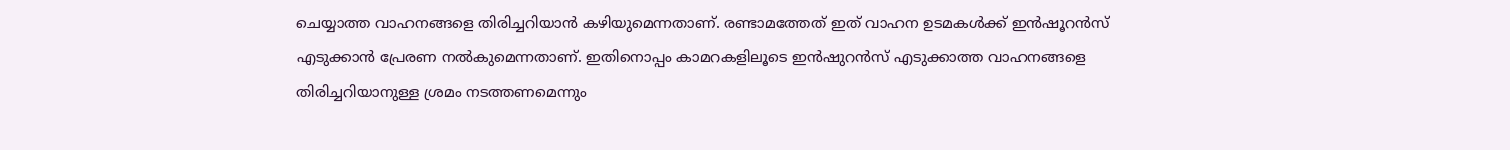ചെയ്യാത്ത വാഹനങ്ങളെ തിരിച്ചറിയാൻ കഴിയുമെന്നതാണ്. രണ്ടാമത്തേത് ഇത് വാഹന ഉടമകൾക്ക് ഇൻഷൂറൻസ് എടുക്കാൻ പ്രേരണ നൽകുമെന്നതാണ്. ഇതിനൊപ്പം കാമറകളിലൂടെ ഇൻഷുറൻസ് എടുക്കാത്ത വാഹനങ്ങളെ തിരിച്ചറിയാനുള്ള ശ്രമം നടത്തണമെന്നും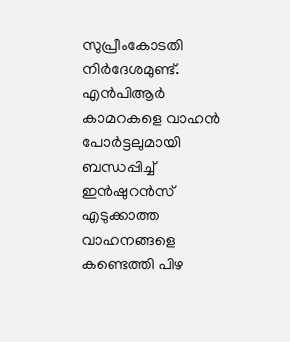സുപ്രീംകോടതി നിർദേശമുണ്ട്. എൻപിആർ കാമറകളെ വാഹൻ പോർട്ടലുമായി ബന്ധപ്പിച്ച് ഇൻഷുറൻസ് എടുക്കാത്ത വാഹനങ്ങളെ കണ്ടെത്തി പിഴ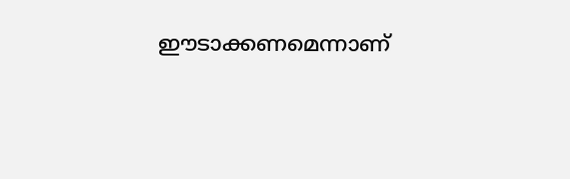ഈടാക്കണമെന്നാണ്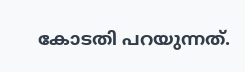കോടതി പറയുന്നത്.